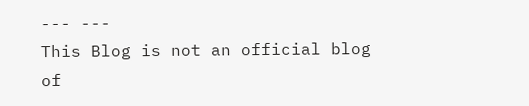--- ---
This Blog is not an official blog of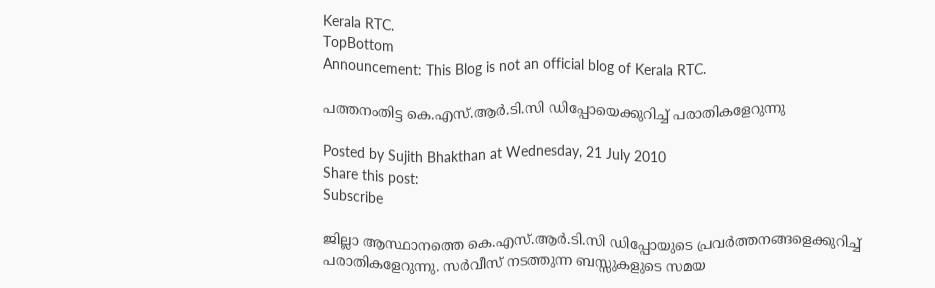Kerala RTC.
TopBottom
Announcement: This Blog is not an official blog of Kerala RTC.

പത്തനംതിട്ട കെ.എസ്.ആര്‍.ടി.സി ഡിപ്പോയെക്കുറിച്ച് പരാതികളേറുന്നു

Posted by Sujith Bhakthan at Wednesday, 21 July 2010
Share this post:
Subscribe

ജില്ലാ ആസ്ഥാനത്തെ കെ.എസ്.ആര്‍.ടി.സി ഡിപ്പോയുടെ പ്രവര്‍ത്തനങ്ങളെക്കുറിച്ച് പരാതികളേറുന്നു. സര്‍വീസ് നടത്തുന്ന ബസ്സുകളുടെ സമയ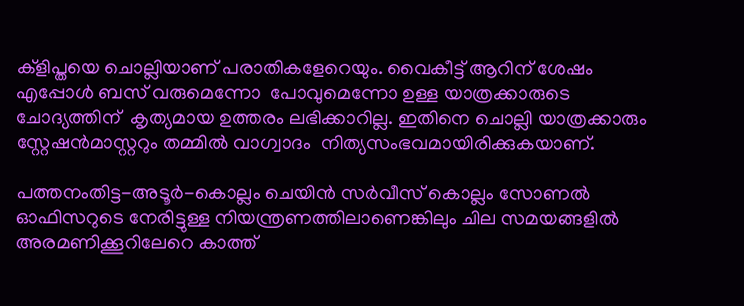ക്ളിപ്തയെ ചൊല്ലിയാണ് പരാതികളേറെയും. വൈകീട്ട് ആറിന് ശേഷം എപ്പോള്‍ ബസ് വരുമെന്നോ  പോവുമെന്നോ ഉള്ള യാത്രക്കാരുടെ ചോദ്യത്തിന്  കൃത്യമായ ഉത്തരം ലഭിക്കാറില്ല. ഇതിനെ ചൊല്ലി യാത്രക്കാരും സ്റ്റേഷന്‍മാസ്റ്ററും തമ്മില്‍ വാഗ്വാദം  നിത്യസംഭവമായിരിക്കുകയാണ്.

പത്തനംതിട്ട-അടൂര്‍-കൊല്ലം ചെയിന്‍ സര്‍വീസ് കൊല്ലം സോണല്‍ ഓഫിസറുടെ നേരിട്ടുള്ള നിയന്ത്രണത്തിലാണെങ്കിലും ചില സമയങ്ങളില്‍ അരമണിക്കൂറിലേറെ കാത്ത്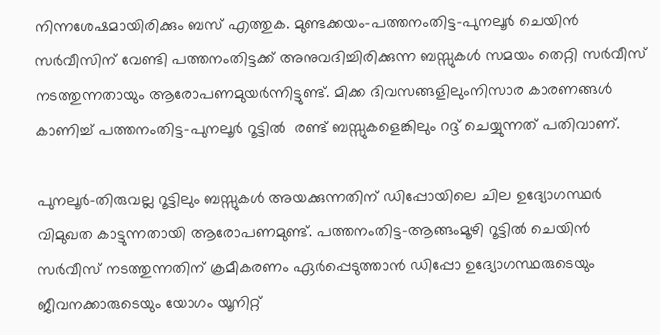നിന്നശേഷമായിരിക്കും ബസ് എത്തുക. മുണ്ടക്കയം-പത്തനംതിട്ട-പുനലൂര്‍ ചെയിന്‍ സര്‍വീസിന് വേണ്ടി പത്തനംതിട്ടക്ക് അനുവദിച്ചിരിക്കുന്ന ബസ്സുകള്‍ സമയം തെറ്റി സര്‍വീസ് നടത്തുന്നതായും ആരോപണമുയര്‍ന്നിട്ടുണ്ട്. മിക്ക ദിവസങ്ങളിലുംനിസാര കാരണങ്ങള്‍ കാണിച്ച് പത്തനംതിട്ട-പുനലൂര്‍ റൂട്ടില്‍  രണ്ട് ബസ്സുകളെങ്കിലും റദ്ദ് ചെയ്യുന്നത് പതിവാണ്.

പുനലൂര്‍-തിരുവല്ല റൂട്ടിലും ബസ്സുകള്‍ അയക്കുന്നതിന് ഡിപ്പോയിലെ ചില ഉദ്യോഗസ്ഥര്‍ വിമുഖത കാട്ടുന്നതായി ആരോപണമുണ്ട്. പത്തനംതിട്ട-ആങ്ങംമൂഴി റൂട്ടില്‍ ചെയിന്‍ സര്‍വീസ് നടത്തുന്നതിന് ക്രമീകരണം ഏര്‍പ്പെടുത്താന്‍ ഡിപ്പോ ഉദ്യോഗസ്ഥരുടെയും ജീവനക്കാരുടെയും യോഗം യൂനിറ്റ്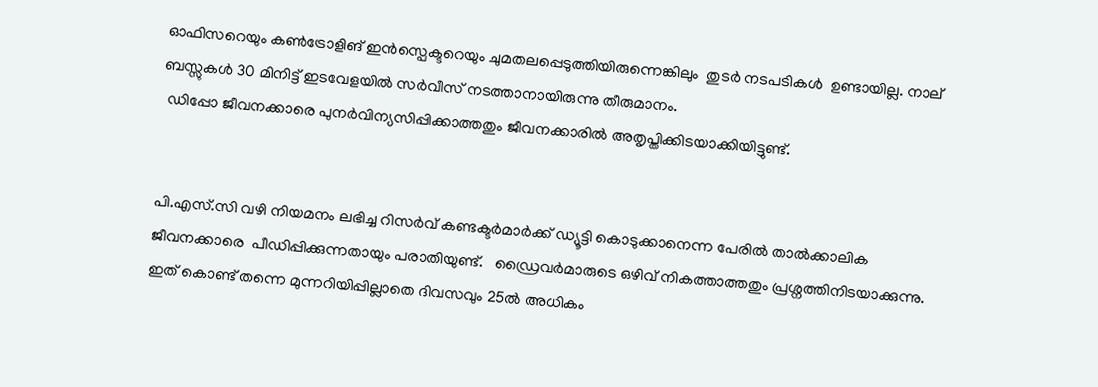ഓഫിസറെയും കണ്‍ട്രോളിങ് ഇന്‍സ്പെക്ടറെയും ചുമതലപ്പെടുത്തിയിരുന്നെങ്കിലും  തുടര്‍ നടപടികള്‍  ഉണ്ടായില്ല. നാല് ബസ്സുകള്‍ 30 മിനിട്ട് ഇടവേളയില്‍ സര്‍വീസ് നടത്താനായിരുന്നു തീരുമാനം.
 ഡിപ്പോ ജീവനക്കാരെ പുനര്‍വിന്യസിപ്പിക്കാത്തതും ജീവനക്കാരില്‍ അതൃപ്തിക്കിടയാക്കിയിട്ടുണ്ട്.


പി.എസ്.സി വഴി നിയമനം ലഭിച്ച റിസര്‍വ് കണ്ടക്ടര്‍മാര്‍ക്ക് ഡ്യൂട്ടി കൊടുക്കാനെന്ന പേരില്‍ താല്‍ക്കാലിക ജീവനക്കാരെ  പീഡിപ്പിക്കുന്നതായും പരാതിയുണ്ട്.   ഡ്രൈവര്‍മാരുടെ ഒഴിവ് നികത്താത്തതും പ്രശ്നത്തിനിടയാക്കുന്നു. ഇത് കൊണ്ട് തന്നെ മുന്നറിയിപ്പില്ലാതെ ദിവസവും 25ല്‍ അധികം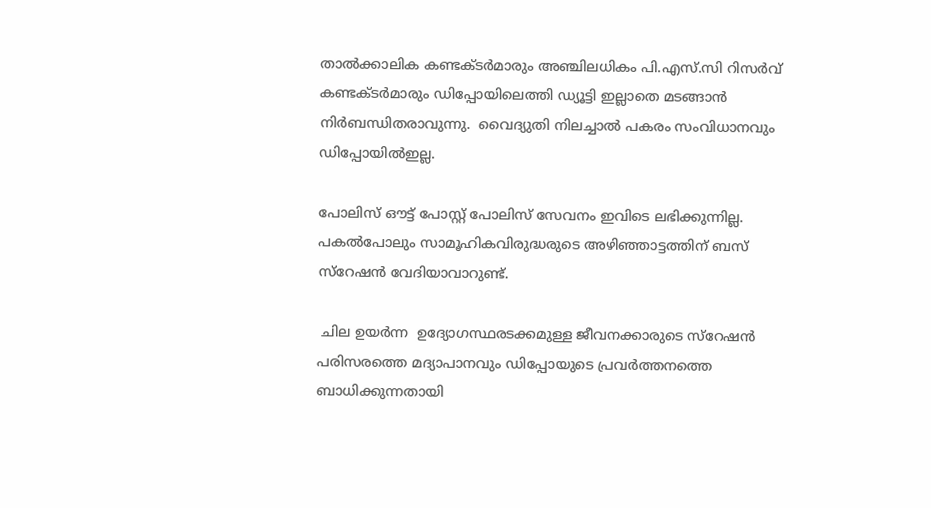താല്‍ക്കാലിക കണ്ടക്ടര്‍മാരും അഞ്ചിലധികം പി.എസ്.സി റിസര്‍വ് കണ്ടക്ടര്‍മാരും ഡിപ്പോയിലെത്തി ഡ്യൂട്ടി ഇല്ലാതെ മടങ്ങാന്‍ നിര്‍ബന്ധിതരാവുന്നു.  വൈദ്യുതി നിലച്ചാല്‍ പകരം സംവിധാനവും ഡിപ്പോയില്‍ഇല്ല.

പോലിസ് ഔട്ട് പോസ്റ്റ് പോലിസ് സേവനം ഇവിടെ ലഭിക്കുന്നില്ല. പകല്‍പോലും സാമൂഹികവിരുദ്ധരുടെ അഴിഞ്ഞാട്ടത്തിന് ബസ് സ്റേഷന്‍ വേദിയാവാറുണ്ട്.

 ചില ഉയര്‍ന്ന  ഉദ്യോഗസ്ഥരടക്കമുള്ള ജീവനക്കാരുടെ സ്റേഷന്‍ പരിസരത്തെ മദ്യാപാനവും ഡിപ്പോയുടെ പ്രവര്‍ത്തനത്തെ ബാധിക്കുന്നതായി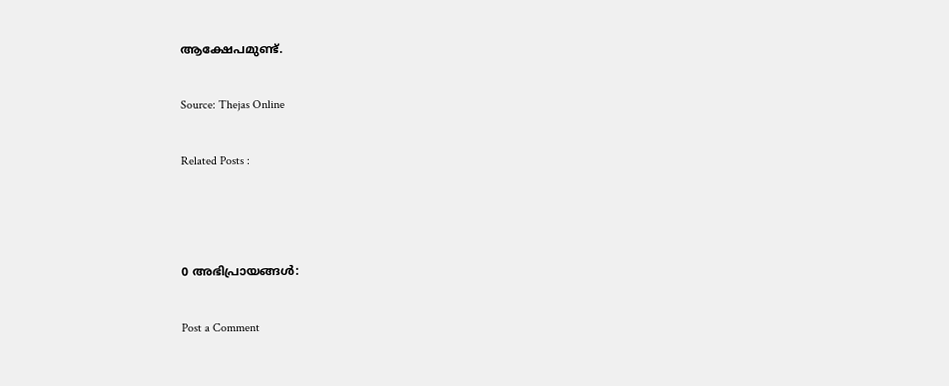ആക്ഷേപമുണ്ട്.

Source: Thejas Online

Related Posts :



0 അഭിപ്രായങ്ങള്‍:

Post a Comment